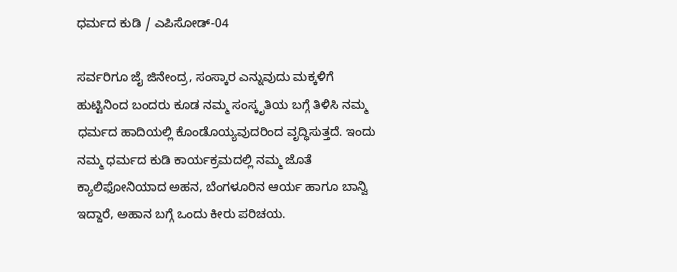ಧರ್ಮದ ಕುಡಿ / ಎಪಿಸೋಡ್-04

ಸರ್ವರಿಗೂ ಜೈ ಜಿನೇಂದ್ರ, ಸಂಸ್ಕಾರ ಎನ್ನುವುದು ಮಕ್ಕಳಿಗೆ ಹುಟ್ಟಿನಿಂದ ಬಂದರು ಕೂಡ ನಮ್ಮ ಸಂಸ್ಕೃತಿಯ ಬಗ್ಗೆ ತಿಳಿಸಿ ನಮ್ಮ ಧರ್ಮದ ಹಾದಿಯಲ್ಲಿ ಕೊಂಡೊಯ್ಯವುದರಿಂದ ವೃದ್ಧಿಸುತ್ತದೆ. ಇಂದು ನಮ್ಮ ಧರ್ಮದ ಕುಡಿ ಕಾರ್ಯಕ್ರಮದಲ್ಲಿ ನಮ್ಮ ಜೊತೆ ಕ್ಯಾಲಿಫೋನಿಯಾದ ಅಹನ, ಬೆಂಗಳೂರಿನ ಆರ್ಯ ಹಾಗೂ ಬಾನ್ವಿ ಇದ್ದಾರೆ, ಅಹಾನ ಬಗ್ಗೆ ಒಂದು ಕೀರು ಪರಿಚಯ.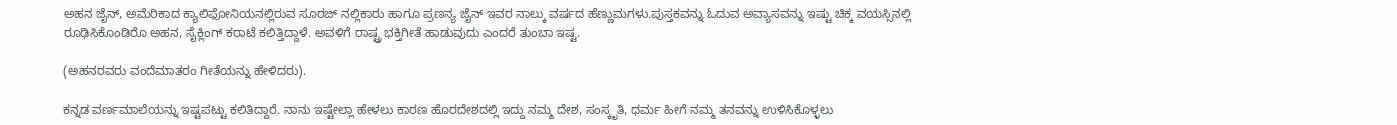ಅಹನ ಜೈನ್, ಅಮೆರಿಕಾದ ಕ್ಯಾಲಿಫೋನಿಯನಲ್ಲಿರುವ ಸೂರಜ್ ನಲ್ಲಿಕಾರು ಹಾಗೂ ಪ್ರಣನ್ಯ ಜೈನ್ ಇವರ ನಾಲ್ಕು ವರ್ಷದ ಹೆಣ್ಣುಮಗಳು.ಪುಸ್ತಕವನ್ನು ಓದುವ ಅವ್ಯಾಸವನ್ನು ಇಷ್ಟು ಚಿಕ್ಕ ವಯಸ್ಸಿನಲ್ಲಿ ರೂಢಿಸಿಕೊಂಡಿರೊ ಅಹನ, ಸೈಕ್ಲಿಂಗ್ ಕರಾಟೆ ಕಲಿತ್ತಿದ್ದಾಳೆ. ಅವಳಿಗೆ ರಾಷ್ಟ್ರ ಭಕ್ತಿಗೀತೆ ಹಾಡುವುದು ಎಂದರೆ ತುಂಬಾ ಇಷ್ಟ.

(ಅಹನರವರು ವಂದೆಮಾತರಂ ಗೀತೆಯನ್ನು ಹೇಳಿದರು).

ಕನ್ನಡ ವರ್ಣಮಾಲೆಯನ್ನು ಇಷ್ಟಪಟ್ಟು ಕಲಿತಿದ್ದಾರೆ. ನಾನು ಇಷ್ಟೇಲ್ಲಾ ಹೇಳಲು ಕಾರಣ ಹೊರದೇಶದಲ್ಲಿ ಇದ್ದು ನಮ್ಮ ದೇಶ, ಸಂಸ್ಕೃತಿ, ಧರ್ಮ ಹೀಗೆ ನಮ್ಮ ತನವನ್ನು ಉಳಿಸಿಕೊಳ್ಳಲು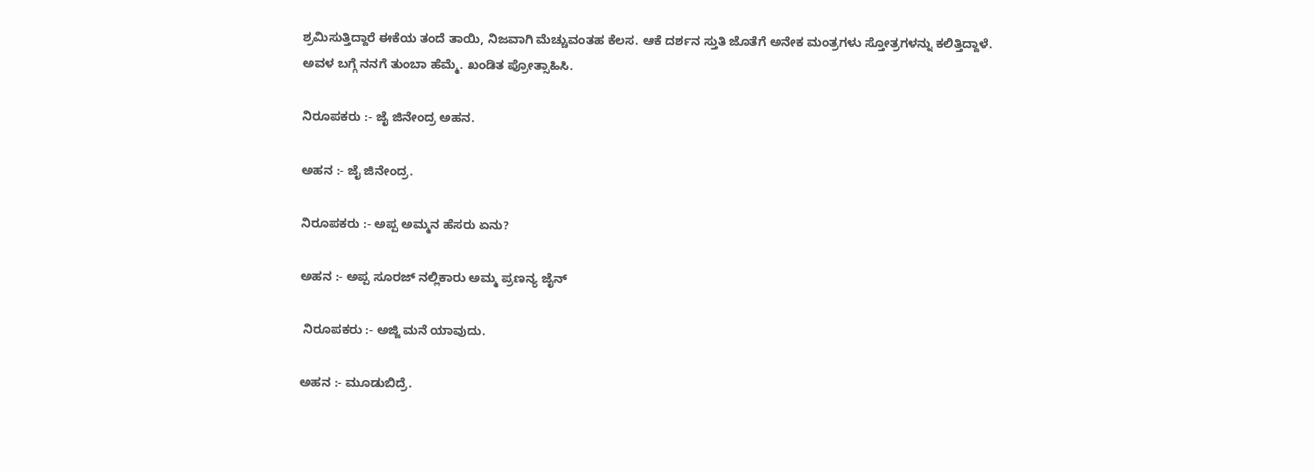ಶ್ರಮಿಸುತ್ತಿದ್ದಾರೆ ಈಕೆಯ ತಂದೆ ತಾಯಿ, ನಿಜವಾಗಿ ಮೆಚ್ಚುವಂತಹ ಕೆಲಸ. ಆಕೆ ದರ್ಶನ ಸ್ತುತಿ ಜೊತೆಗೆ ಅನೇಕ ಮಂತ್ರಗಳು ಸ್ತೋತ್ರಗಳನ್ನು ಕಲಿತ್ತಿದ್ದಾಳೆ. ಅವಳ ಬಗ್ಗೆ ನನಗೆ ತುಂಬಾ ಹೆಮ್ಮೆ. ಖಂಡಿತ ಪ್ರೋತ್ಸಾಹಿಸಿ.

ನಿರೂಪಕರು :- ಜೈ ಜಿನೇಂದ್ರ ಅಹನ.

ಅಹನ :- ಜೈ ಜಿನೇಂದ್ರ.

ನಿರೂಪಕರು :- ಅಪ್ಪ ಅಮ್ಮನ ಹೆಸರು ಏನು?

ಅಹನ :- ಅಪ್ಪ ಸೂರಜ್ ನಲ್ಲಿಕಾರು ಅಮ್ಮ ಪ್ರಣನ್ಯ ಜೈನ್

 ನಿರೂಪಕರು :- ಅಜ್ಜಿ ಮನೆ ಯಾವುದು.

ಅಹನ :- ಮೂಡುಬಿದ್ರೆ.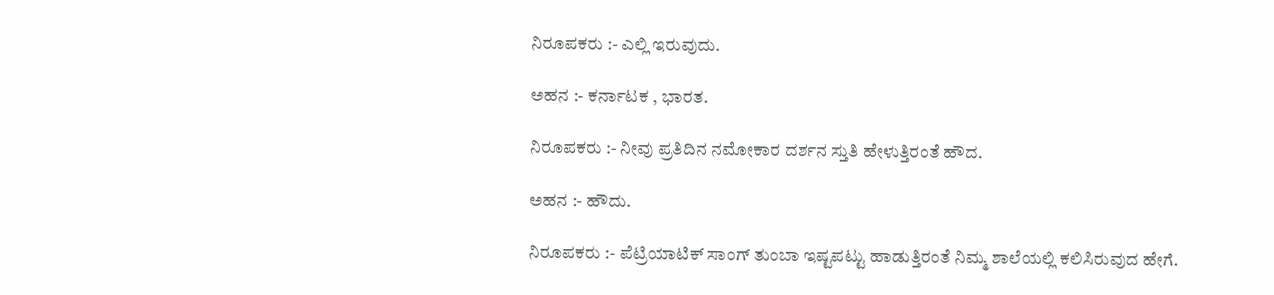ನಿರೂಪಕರು :- ಎಲ್ಲಿ ಇರುವುದು.

ಅಹನ :- ಕರ್ನಾಟಕ , ಭಾರತ.

ನಿರೂಪಕರು :- ನೀವು ಪ್ರತಿದಿನ ನಮೋಕಾರ ದರ್ಶನ ಸ್ತುತಿ ಹೇಳುತ್ತಿರಂತೆ ಹೌದ.

ಅಹನ :- ಹೌದು.

ನಿರೂಪಕರು :- ಪೆಟ್ರಿಯಾಟಿಕ್ ಸಾಂಗ್ ತುಂಬಾ ಇಷ್ಟಪಟ್ಟು ಹಾಡುತ್ತಿರಂತೆ ನಿಮ್ಮ ಶಾಲೆಯಲ್ಲಿ ಕಲಿಸಿರುವುದ ಹೇಗೆ.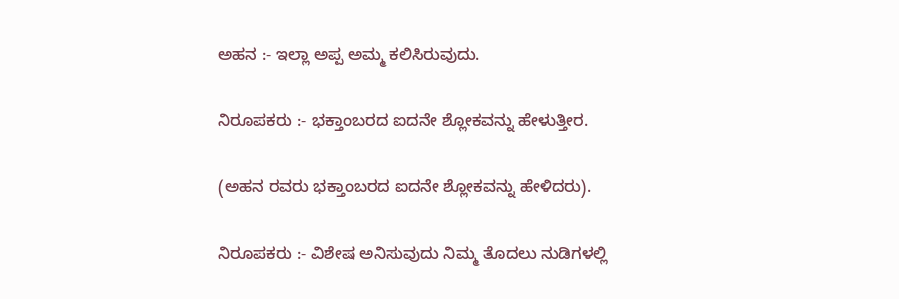ಅಹನ :- ಇಲ್ಲಾ ಅಪ್ಪ ಅಮ್ಮ ಕಲಿಸಿರುವುದು.

ನಿರೂಪಕರು :- ಭಕ್ತಾಂಬರದ ಐದನೇ ಶ್ಲೋಕವನ್ನು ಹೇಳುತ್ತೀರ.

(ಅಹನ ರವರು ಭಕ್ತಾಂಬರದ ಐದನೇ ಶ್ಲೋಕವನ್ನು ಹೇಳಿದರು).

ನಿರೂಪಕರು :- ವಿಶೇಷ ಅನಿಸುವುದು ನಿಮ್ಮ ತೊದಲು ನುಡಿಗಳಲ್ಲಿ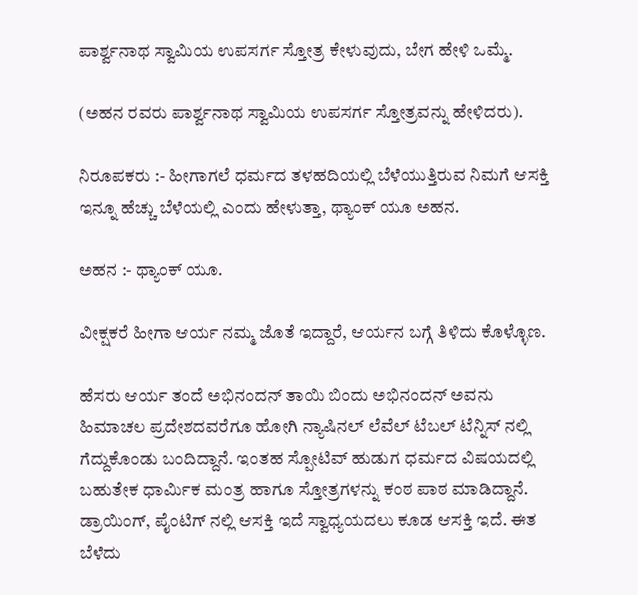ಪಾರ್ಶ್ವನಾಥ ಸ್ವಾಮಿಯ ಉಪಸರ್ಗ ಸ್ತೋತ್ರ ಕೇಳುವುದು, ಬೇಗ ಹೇಳಿ ಒಮ್ಮೆ.

(ಅಹನ ರವರು ಪಾರ್ಶ್ವನಾಥ ಸ್ವಾಮಿಯ ಉಪಸರ್ಗ ಸ್ತೋತ್ರವನ್ನು ಹೇಳಿದರು).

ನಿರೂಪಕರು :- ಹೀಗಾಗಲೆ ಧರ್ಮದ ತಳಹದಿಯಲ್ಲಿ ಬೆಳೆಯುತ್ತಿರುವ ನಿಮಗೆ ಆಸಕ್ತಿ ಇನ್ನೂ ಹೆಚ್ಚು ಬೆಳೆಯಲ್ಲಿ ಎಂದು ಹೇಳುತ್ತಾ, ಥ್ಯಾಂಕ್ ಯೂ ಅಹನ.

ಅಹನ :- ಥ್ಯಾಂಕ್ ಯೂ.

ವೀಕ್ಷಕರೆ ಹೀಗಾ ಆರ್ಯ ನಮ್ಮ ಜೊತೆ ಇದ್ದಾರೆ, ಆರ್ಯನ ಬಗ್ಗೆ ತಿಳಿದು ಕೊಳ್ಳೊಣ.

ಹೆಸರು ಆರ್ಯ ತಂದೆ ಅಭಿನಂದನ್ ತಾಯಿ ಬಿಂದು ಅಭಿನಂದನ್ ಅವನು ಹಿಮಾಚಲ ಪ್ರದೇಶದವರೆಗೂ ಹೋಗಿ ನ್ಯಾಷಿನಲ್ ಲೆವೆಲ್ ಟೆಬಲ್ ಟೆನ್ನಿಸ್ ನಲ್ಲಿ ಗೆದ್ದುಕೊಂಡು ಬಂದಿದ್ದಾನೆ. ಇಂತಹ ಸ್ಪೋಟಿವ್ ಹುಡುಗ ಧರ್ಮದ ವಿಷಯದಲ್ಲಿ ಬಹುತೇಕ ಧಾರ್ಮಿಕ ಮಂತ್ರ ಹಾಗೂ ಸ್ತೋತ್ರಗಳನ್ನು ಕಂಠ ಪಾಠ ಮಾಡಿದ್ದಾನೆ. ಡ್ರಾಯಿಂಗ್, ಪೈಂಟಿಗ್ ನಲ್ಲಿ ಆಸಕ್ತಿ ಇದೆ ಸ್ವಾಧ್ಯಯದಲು ಕೂಡ ಆಸಕ್ತಿ ಇದೆ. ಈತ ಬೆಳೆದು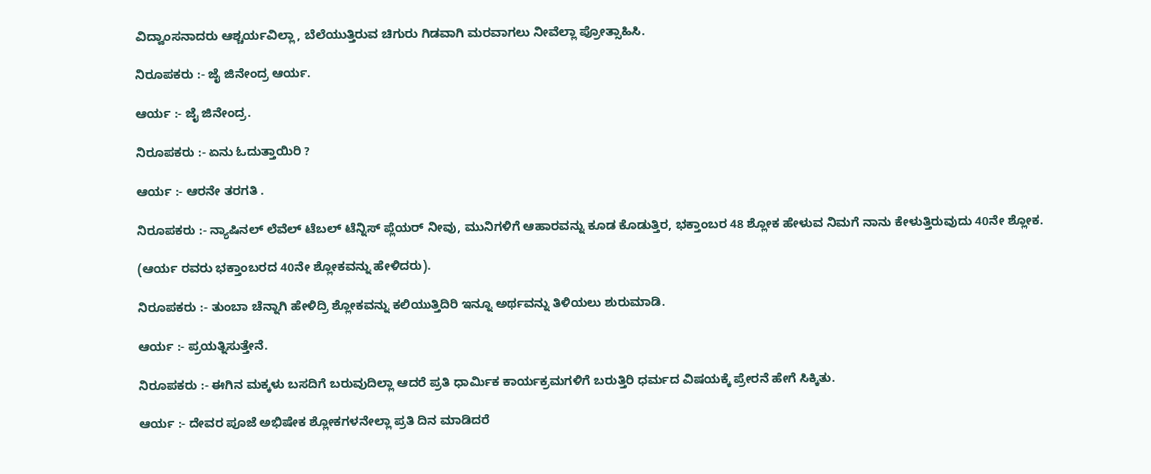ವಿದ್ವಾಂಸನಾದರು ಆಶ್ಚರ್ಯವಿಲ್ಲಾ, ಬೆಲೆಯುತ್ತಿರುವ ಚಿಗುರು ಗಿಡವಾಗಿ ಮರವಾಗಲು ನೀವೆಲ್ಲಾ ಪ್ರೋತ್ಸಾಹಿಸಿ.

ನಿರೂಪಕರು :- ಜೈ ಜಿನೇಂದ್ರ ಆರ್ಯ.

ಆರ್ಯ :- ಜೈ ಜಿನೇಂದ್ರ.

ನಿರೂಪಕರು :- ಏನು ಓದುತ್ತಾಯಿರಿ ?

ಆರ್ಯ :- ಆರನೇ ತರಗತಿ .

ನಿರೂಪಕರು :- ನ್ಯಾಷಿನಲ್ ಲೆವೆಲ್ ಟೆಬಲ್ ಟೆನ್ನಿಸ್ ಪ್ಲೆಯರ್ ನೀವು, ಮುನಿಗಳಿಗೆ ಆಹಾರವನ್ನು ಕೂಡ ಕೊಡುತ್ತಿರ, ಭಕ್ತಾಂಬರ 48 ಶ್ಲೋಕ ಹೇಳುವ ನಿಮಗೆ ನಾನು ಕೇಳುತ್ತಿರುವುದು 40ನೇ ಶ್ಲೋಕ.

(ಆರ್ಯ ರವರು ಭಕ್ತಾಂಬರದ 40ನೇ ಶ್ಲೋಕವನ್ನು ಹೇಳಿದರು).

ನಿರೂಪಕರು :- ತುಂಬಾ ಚೆನ್ನಾಗಿ ಹೇಳಿದ್ರಿ ಶ್ಲೋಕವನ್ನು ಕಲಿಯುತ್ತಿದಿರಿ ಇನ್ನೂ ಅರ್ಥವನ್ನು ತಿಳಿಯಲು ಶುರುಮಾಡಿ.

ಆರ್ಯ :- ಪ್ರಯತ್ನಿಸುತ್ತೇನೆ.

ನಿರೂಪಕರು :- ಈಗಿನ ಮಕ್ಕಳು ಬಸದಿಗೆ ಬರುವುದಿಲ್ಲಾ ಆದರೆ ಪ್ರತಿ ಧಾರ್ಮಿಕ ಕಾರ್ಯಕ್ರಮಗಳಿಗೆ ಬರುತ್ತಿರಿ ಧರ್ಮದ ವಿಷಯಕ್ಕೆ ಪ್ರೇರನೆ ಹೇಗೆ ಸಿಕ್ಕಿತು.

ಆರ್ಯ :- ದೇವರ ಪೂಜೆ ಅಭಿಷೇಕ ಶ್ಲೋಕಗಳನೇಲ್ಲಾ ಪ್ರತಿ ದಿನ ಮಾಡಿದರೆ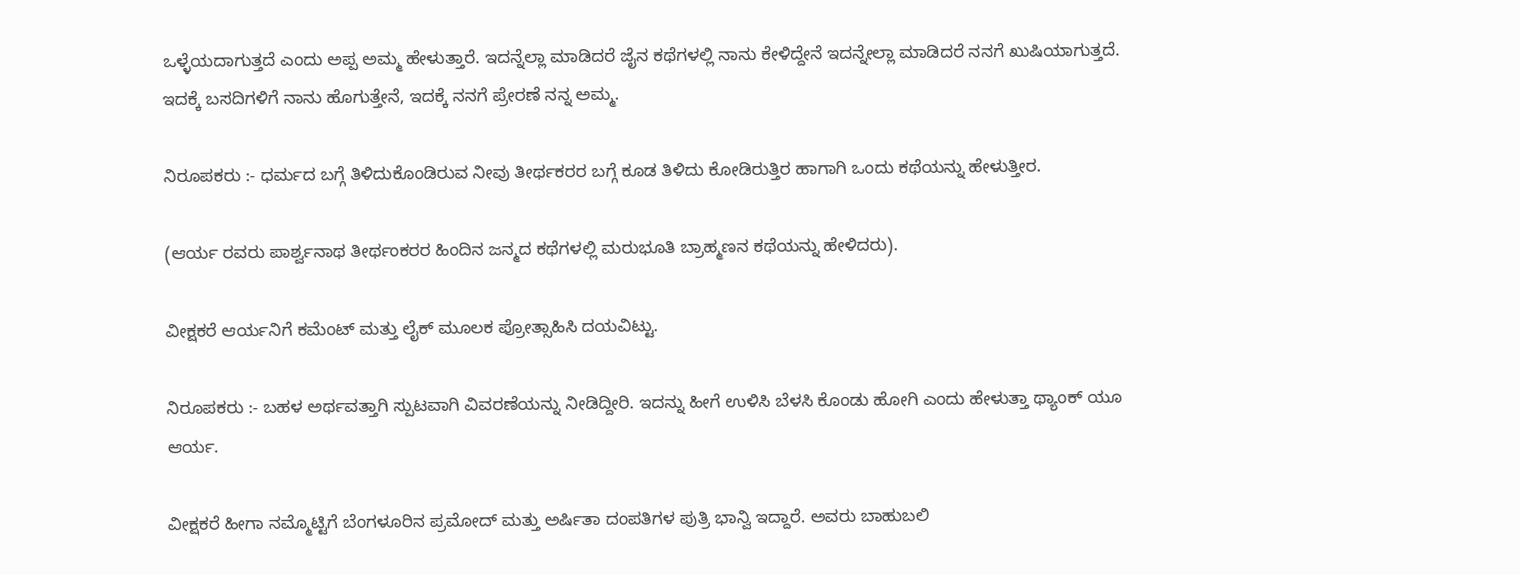ಒಳ್ಳೆಯದಾಗುತ್ತದೆ ಎಂದು ಅಪ್ಪ ಅಮ್ಮ ಹೇಳುತ್ತಾರೆ. ಇದನ್ನೆಲ್ಲಾ ಮಾಡಿದರೆ ಜೈನ ಕಥೆಗಳಲ್ಲಿ ನಾನು ಕೇಳಿದ್ದೇನೆ ಇದನ್ನೇಲ್ಲಾ ಮಾಡಿದರೆ ನನಗೆ ಖುಷಿಯಾಗುತ್ತದೆ. ಇದಕ್ಕೆ ಬಸದಿಗಳಿಗೆ ನಾನು ಹೊಗುತ್ತೇನೆ, ಇದಕ್ಕೆ ನನಗೆ ಪ್ರೇರಣೆ ನನ್ನ ಅಮ್ಮ.

ನಿರೂಪಕರು :- ಧರ್ಮದ ಬಗ್ಗೆ ತಿಳಿದುಕೊಂಡಿರುವ ನೀವು ತೀರ್ಥಕರರ ಬಗ್ಗೆ ಕೂಡ ತಿಳಿದು ಕೋಡಿರುತ್ತಿರ ಹಾಗಾಗಿ ಒಂದು ಕಥೆಯನ್ನು ಹೇಳುತ್ತೀರ.

(ಆರ್ಯ ರವರು ಪಾರ್ಶ್ವನಾಥ ತೀರ್ಥಂಕರರ ಹಿಂದಿನ ಜನ್ಮದ ಕಥೆಗಳಲ್ಲಿ ಮರುಭೂತಿ ಬ್ರಾಹ್ಮಣನ ಕಥೆಯನ್ನು ಹೇಳಿದರು).

ವೀಕ್ಷಕರೆ ಆರ್ಯನಿಗೆ ಕಮೆಂಟ್ ಮತ್ತು ಲೈಕ್ ಮೂಲಕ ಪ್ರೋತ್ಸಾಹಿಸಿ ದಯವಿಟ್ಟು.

ನಿರೂಪಕರು :- ಬಹಳ ಅರ್ಥವತ್ತಾಗಿ ಸ್ಪುಟವಾಗಿ ವಿವರಣೆಯನ್ನು ನೀಡಿದ್ದೀರಿ. ಇದನ್ನು ಹೀಗೆ ಉಳಿಸಿ ಬೆಳಸಿ ಕೊಂಡು ಹೋಗಿ ಎಂದು ಹೇಳುತ್ತಾ ಥ್ಯಾಂಕ್ ಯೂ ಆರ್ಯ.

ವೀಕ್ಷಕರೆ ಹೀಗಾ ನಮ್ಮೊಟ್ಟಿಗೆ ಬೆಂಗಳೂರಿನ ಪ್ರಮೋದ್ ಮತ್ತು ಅರ್ಷಿತಾ ದಂಪತಿಗಳ ಪುತ್ರಿ ಭಾನ್ವಿ ಇದ್ದಾರೆ. ಅವರು ಬಾಹುಬಲಿ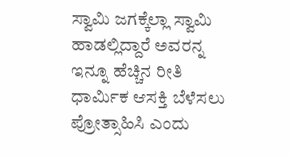ಸ್ವಾಮಿ ಜಗಕ್ಕೆಲ್ಲಾ ಸ್ವಾಮಿ ಹಾಡಲ್ಲಿದ್ದಾರೆ ಅವರನ್ನ ಇನ್ನೂ ಹೆಚ್ಚಿನ ರೀತಿ ಧಾರ್ಮಿಕ ಆಸಕ್ತಿ ಬೆಳೆಸಲು  ಪ್ರೋತ್ಸಾಹಿಸಿ ಎಂದು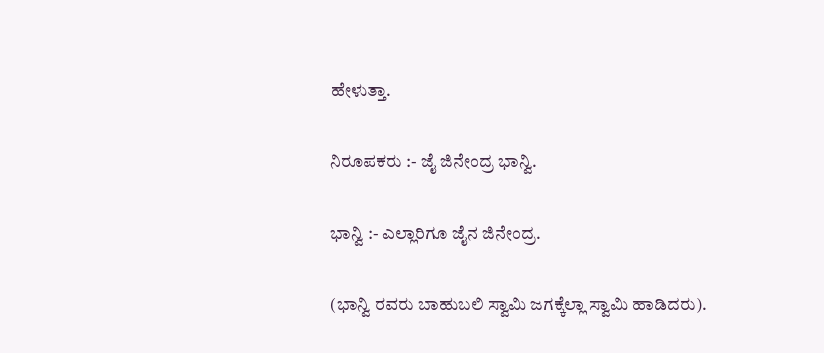ಹೇಳುತ್ತಾ.

ನಿರೂಪಕರು :- ಜೈ ಜಿನೇಂದ್ರ ಭಾನ್ವಿ.

ಭಾನ್ವಿ :- ಎಲ್ಲಾರಿಗೂ ಜೈನ ಜಿನೇಂದ್ರ.

(ಭಾನ್ವಿ ರವರು ಬಾಹುಬಲಿ ಸ್ವಾಮಿ ಜಗಕ್ಕೆಲ್ಲಾ ಸ್ವಾಮಿ ಹಾಡಿದರು).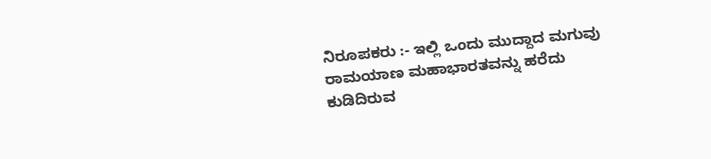ನಿರೂಪಕರು :- ಇಲ್ಲಿ ಒಂದು ಮುದ್ದಾದ ಮಗುವು ರಾಮಯಾಣ ಮಹಾಭಾರತವನ್ನು ಹರೆದು ಕುಡಿದಿರುವ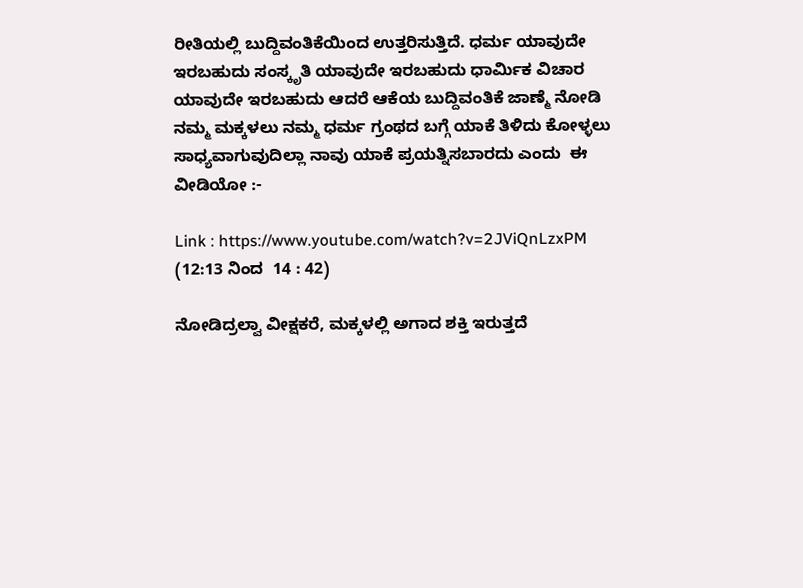ರೀತಿಯಲ್ಲಿ ಬುದ್ದಿವಂತಿಕೆಯಿಂದ ಉತ್ತರಿಸುತ್ತಿದೆ. ಧರ್ಮ ಯಾವುದೇ ಇರಬಹುದು ಸಂಸ್ಕೃತಿ ಯಾವುದೇ ಇರಬಹುದು ಧಾರ್ಮಿಕ ವಿಚಾರ ಯಾವುದೇ ಇರಬಹುದು ಆದರೆ ಆಕೆಯ ಬುದ್ದಿವಂತಿಕೆ ಜಾಣ್ಮೆ ನೋಡಿ ನಮ್ಮ ಮಕ್ಕಳಲು ನಮ್ಮ ಧರ್ಮ ಗ್ರಂಥದ ಬಗ್ಗೆ ಯಾಕೆ ತಿಳಿದು ಕೋಳ್ಳಲು  ಸಾಧ್ಯವಾಗುವುದಿಲ್ಲಾ ನಾವು ಯಾಕೆ ಪ್ರಯತ್ನಿಸಬಾರದು ಎಂದು  ಈ ವೀಡಿಯೋ :-

Link : https://www.youtube.com/watch?v=2JViQnLzxPM  (12:13 ನಿಂದ  14 : 42)

ನೋಡಿದ್ರಲ್ವಾ ವೀಕ್ಷಕರೆ, ಮಕ್ಕಳಲ್ಲಿ ಅಗಾದ ಶಕ್ತಿ ಇರುತ್ತದೆ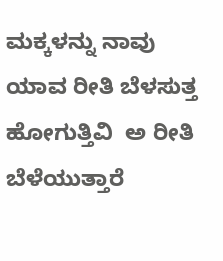ಮಕ್ಕಳನ್ನು ನಾವು ಯಾವ ರೀತಿ ಬೆಳಸುತ್ತ ಹೋಗುತ್ತಿವಿ  ಅ ರೀತಿ ಬೆಳೆಯುತ್ತಾರೆ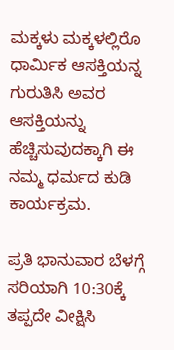ಮಕ್ಕಳು ಮಕ್ಕಳಲ್ಲಿರೊ ಧಾರ್ಮಿಕ ಆಸಕ್ತಿಯನ್ನ ಗುರುತಿಸಿ ಅವರ ಆಸಕ್ತಿಯನ್ನು ಹೆಚ್ಚಿಸುವುದಕ್ಕಾಗಿ ಈ ನಮ್ಮ ಧರ್ಮದ ಕುಡಿ ಕಾರ್ಯಕ್ರಮ.

ಪ್ರತಿ ಭಾನುವಾರ ಬೆಳಗ್ಗೆ ಸರಿಯಾಗಿ 10:30ಕ್ಕೆ ತಪ್ಪದೇ ವೀಕ್ಷಿಸಿ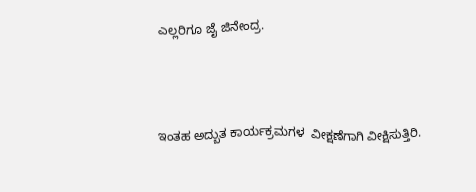ಎಲ್ಲರಿಗೂ ಜೈ ಜಿನೇಂದ್ರ.



ಇಂತಹ ಅದ್ಬುತ ಕಾರ್ಯಕ್ರಮಗಳ  ವೀಕ್ಷಣೆಗಾಗಿ ವೀಕ್ಷಿಸುತ್ತಿರಿ.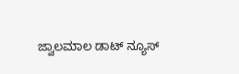ಜ್ವಾಲಮಾಲ ಡಾಟ್ ನ್ಯೂಸ್